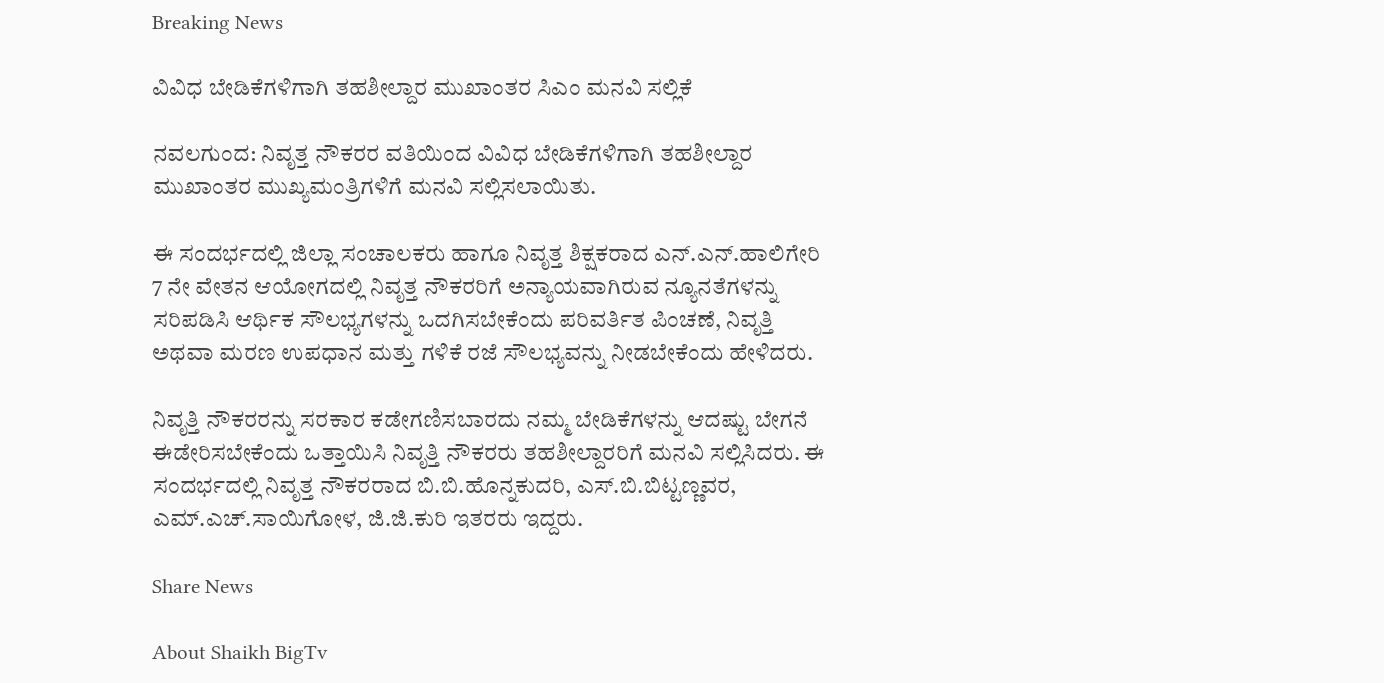Breaking News

ವಿವಿಧ ಬೇಡಿಕೆಗಳಿಗಾಗಿ ತಹಶೀಲ್ದಾರ ಮುಖಾಂತರ ಸಿಎಂ ಮನವಿ ಸಲ್ಲಿಕೆ

ನವಲಗುಂದ: ನಿವೃತ್ತ ನೌಕರರ ವತಿಯಿಂದ ವಿವಿಧ ಬೇಡಿಕೆಗಳಿಗಾಗಿ ತಹಶೀಲ್ದಾರ ಮುಖಾಂತರ ಮುಖ್ಯಮಂತ್ರಿಗಳಿಗೆ ಮನವಿ ಸಲ್ಲಿಸಲಾಯಿತು.

ಈ ಸಂದರ್ಭದಲ್ಲಿ ಜಿಲ್ಲಾ ಸಂಚಾಲಕರು ಹಾಗೂ ನಿವೃತ್ತ ಶಿಕ್ಷಕರಾದ ಎನ್.ಎನ್.ಹಾಲಿಗೇರಿ 7 ನೇ ವೇತನ ಆಯೋಗದಲ್ಲಿ ನಿವೃತ್ತ ನೌಕರರಿಗೆ ಅನ್ಯಾಯವಾಗಿರುವ ನ್ಯೂನತೆಗಳನ್ನು ಸರಿಪಡಿಸಿ ಆರ್ಥಿಕ ಸೌಲಭ್ಯಗಳನ್ನು ಒದಗಿಸಬೇಕೆಂದು ಪರಿವರ್ತಿತ ಪಿಂಚಣೆ, ನಿವೃತ್ತಿ ಅಥವಾ ಮರಣ ಉಪಧಾನ ಮತ್ತು ಗಳಿಕೆ ರಜೆ ಸೌಲಭ್ಯವನ್ನು ನೀಡಬೇಕೆಂದು ಹೇಳಿದರು.

ನಿವೃತ್ತಿ ನೌಕರರನ್ನು ಸರಕಾರ ಕಡೇಗಣಿಸಬಾರದು ನಮ್ಮ ಬೇಡಿಕೆಗಳನ್ನು ಆದಷ್ಟು ಬೇಗನೆ ಈಡೇರಿಸಬೇಕೆಂದು ಒತ್ತಾಯಿಸಿ ನಿವೃತ್ತಿ ನೌಕರರು ತಹಶೀಲ್ದಾರರಿಗೆ ಮನವಿ ಸಲ್ಲಿಸಿದರು. ಈ ಸಂದರ್ಭದಲ್ಲಿ ನಿವೃತ್ತ ನೌಕರರಾದ ಬಿ.ಬಿ.ಹೊನ್ನಕುದರಿ, ಎಸ್.ಬಿ.ಬಿಟ್ಟಣ್ಣವರ, ಎಮ್.ಎಚ್.ಸಾಯಿಗೋಳ, ಜಿ.ಜಿ.ಕುರಿ ಇತರರು ಇದ್ದರು.

Share News

About Shaikh BigTv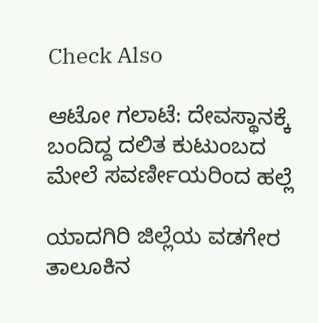Check Also

ಆಟೋ ಗಲಾಟೆ: ದೇವಸ್ಥಾನಕ್ಕೆ ಬಂದಿದ್ದ ದಲಿತ ಕುಟುಂಬದ ಮೇಲೆ ಸವರ್ಣೀಯರಿಂದ ಹಲ್ಲೆ

ಯಾದಗಿರಿ ಜಿಲ್ಲೆಯ ವಡಗೇರ ತಾಲೂಕಿನ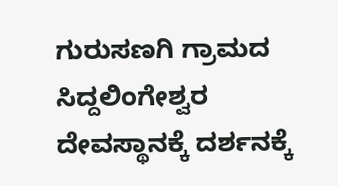ಗುರುಸಣಗಿ ಗ್ರಾಮದ ಸಿದ್ದಲಿಂಗೇಶ್ವರ ದೇವಸ್ಥಾನಕ್ಕೆ ದರ್ಶನಕ್ಕೆ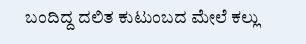ಬಂದಿದ್ದ ದಲಿತ ಕುಟುಂಬದ ಮೇಲೆ ಕಲ್ಲು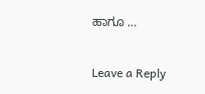ಹಾಗೂ …

Leave a Reply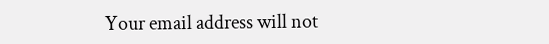Your email address will not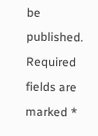be published. Required fields are marked *